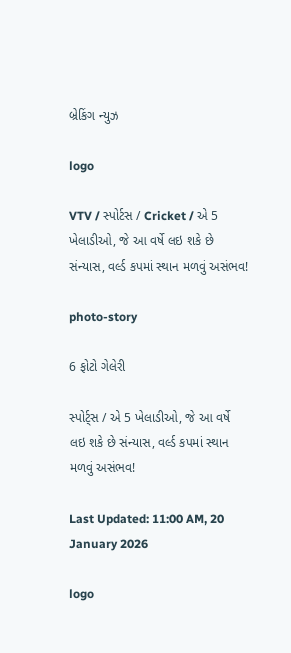બ્રેકિંગ ન્યુઝ

logo

VTV / સ્પોર્ટસ / Cricket / એ 5 ખેલાડીઓ, જે આ વર્ષે લઇ શકે છે સંન્યાસ, વર્લ્ડ કપમાં સ્થાન મળવું અસંભવ!

photo-story

6 ફોટો ગેલેરી

સ્પોર્ટ્સ / એ 5 ખેલાડીઓ, જે આ વર્ષે લઇ શકે છે સંન્યાસ, વર્લ્ડ કપમાં સ્થાન મળવું અસંભવ!

Last Updated: 11:00 AM, 20 January 2026

logo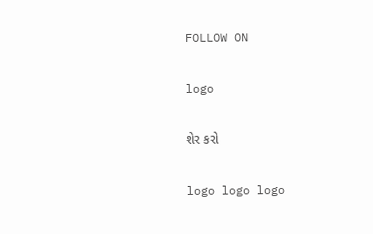FOLLOW ON

logo

શેર કરો

logo logo logo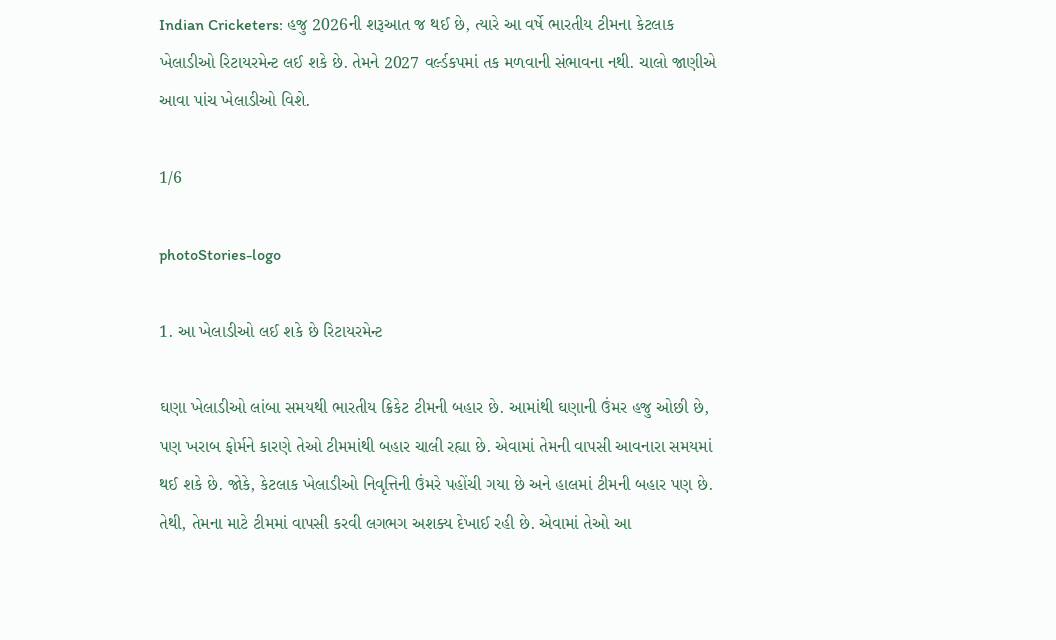Indian Cricketers: હજુ 2026ની શરૂઆત જ થઈ છે, ત્યારે આ વર્ષે ભારતીય ટીમના કેટલાક ખેલાડીઓ રિટાયરમેન્ટ લઈ શકે છે. તેમને 2027 વર્લ્ડકપમાં તક મળવાની સંભાવના નથી. ચાલો જાણીએ આવા પાંચ ખેલાડીઓ વિશે.

1/6

photoStories-logo

1. આ ખેલાડીઓ લઈ શકે છે રિટાયરમેન્ટ

ઘણા ખેલાડીઓ લાંબા સમયથી ભારતીય ક્રિકેટ ટીમની બહાર છે. આમાંથી ઘણાની ઉંમર હજુ ઓછી છે, પણ ખરાબ ફોર્મને કારણે તેઓ ટીમમાંથી બહાર ચાલી રહ્યા છે. એવામાં તેમની વાપસી આવનારા સમયમાં થઈ શકે છે. જોકે, કેટલાક ખેલાડીઓ નિવૃત્તિની ઉંમરે પહોંચી ગયા છે અને હાલમાં ટીમની બહાર પણ છે. તેથી, તેમના માટે ટીમમાં વાપસી કરવી લગભગ અશક્ય દેખાઈ રહી છે. એવામાં તેઓ આ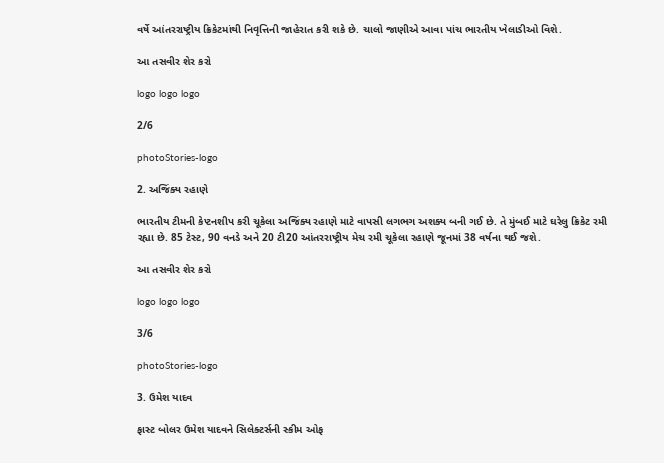વર્ષે આંતરરાષ્ટ્રીય ક્રિકેટમાંથી નિવૃત્તિની જાહેરાત કરી શકે છે. ચાલો જાણીએ આવા પાંચ ભારતીય ખેલાડીઓ વિશે.

આ તસવીર શેર કરો

logo logo logo

2/6

photoStories-logo

2. અજિંક્ય રહાણે

ભારતીય ટીમની કેપ્ટનશીપ કરી ચૂકેલા અજિંક્ય રહાણે માટે વાપસી લગભગ અશક્ય બની ગઈ છે. તે મુંબઈ માટે ઘરેલુ ક્રિકેટ રમી રહ્યા છે. 85 ટેસ્ટ, 90 વનડે અને 20 ટી20 આંતરરાષ્ટ્રીય મેચ રમી ચૂકેલા રહાણે જૂનમાં 38 વર્ષના થઈ જશે.

આ તસવીર શેર કરો

logo logo logo

3/6

photoStories-logo

3. ઉમેશ યાદવ

ફાસ્ટ બોલર ઉમેશ યાદવને સિલેક્ટર્સની સ્કીમ ઓફ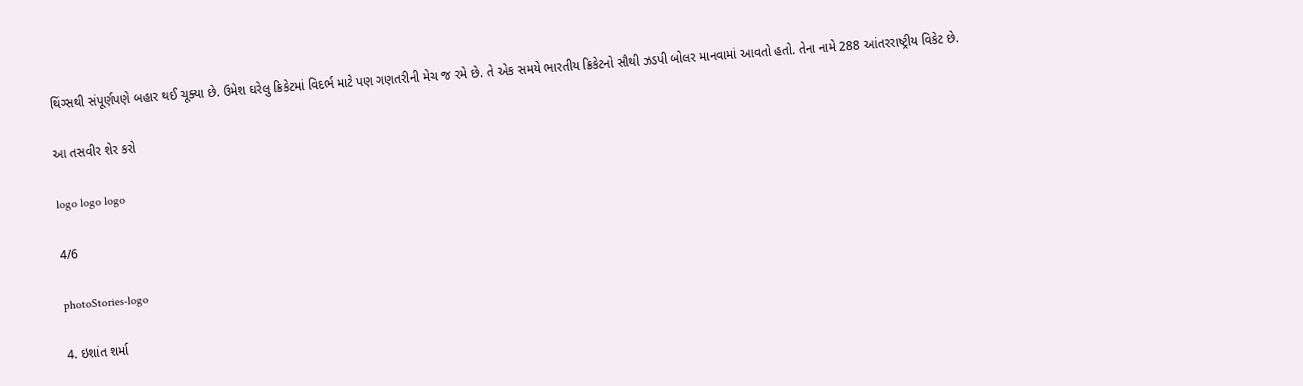થિંગ્સથી સંપૂર્ણપણે બહાર થઈ ચૂક્યા છે. ઉમેશ ઘરેલુ ક્રિકેટમાં વિદર્ભ માટે પણ ગણતરીની મેચ જ રમે છે. તે એક સમયે ભારતીય ક્રિકેટનો સૌથી ઝડપી બોલર માનવામાં આવતો હતો. તેના નામે 288 આંતરરાષ્ટ્રીય વિકેટ છે.

આ તસવીર શેર કરો

logo logo logo

4/6

photoStories-logo

4. ઇશાંત શર્મા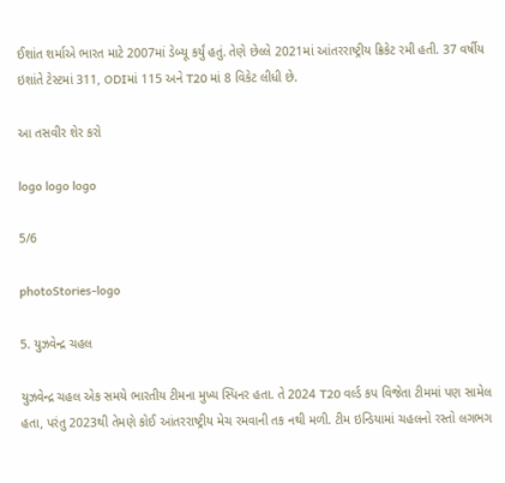ઈશાંત શર્માએ ભારત માટે 2007માં ડેબ્યૂ કર્યું હતું. તેણે છેલ્લે 2021માં આંતરરાષ્ટ્રીય ક્રિકેટ રમી હતી. 37 વર્ષીય ઇશાંતે ટેસ્ટમાં 311, ODIમાં 115 અને T20 માં 8 વિકેટ લીધી છે.

આ તસવીર શેર કરો

logo logo logo

5/6

photoStories-logo

5. યુઝવેન્દ્ર ચહલ

યુઝવેન્દ્ર ચહલ એક સમયે ભારતીય ટીમના મુખ્ય સ્પિનર હતા. તે 2024 T20 વર્લ્ડ કપ વિજેતા ટીમમાં પણ સામેલ હતા, પરંતુ 2023થી તેમણે કોઈ આંતરરાષ્ટ્રીય મેચ રમવાની તક નથી મળી. ટીમ ઇન્ડિયામાં ચહલનો રસ્તો લગભગ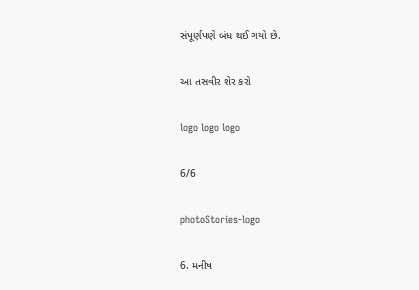સંપૂર્ણપણે બંધ થઈ ગયો છે.

આ તસવીર શેર કરો

logo logo logo

6/6

photoStories-logo

6. મનીષ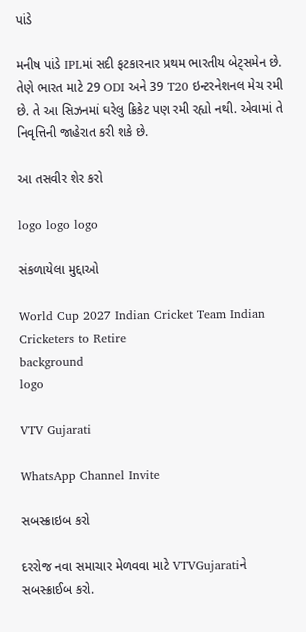પાંડે

મનીષ પાંડે IPLમાં સદી ફટકારનાર પ્રથમ ભારતીય બેટ્સમેન છે. તેણે ભારત માટે 29 ODI અને 39 T20 ઇન્ટરનેશનલ મેચ રમી છે. તે આ સિઝનમાં ઘરેલુ ક્રિકેટ પણ રમી રહ્યો નથી. એવામાં તે નિવૃત્તિની જાહેરાત કરી શકે છે.

આ તસવીર શેર કરો

logo logo logo

સંકળાયેલા મુદ્દાઓ

World Cup 2027 Indian Cricket Team Indian Cricketers to Retire
background
logo

VTV Gujarati

WhatsApp Channel Invite

સબસ્ક્રાઇબ કરો

દરરોજ નવા સમાચાર મેળવવા માટે VTVGujaratiને સબસ્ક્રાઈબ કરો.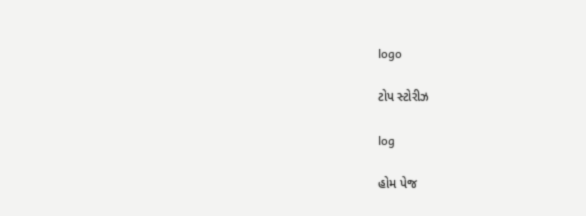logo

ટોપ સ્ટોરીઝ

log

હોમ પેજ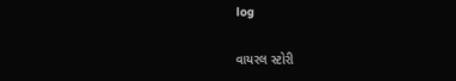log

વાયરલ સ્ટોરી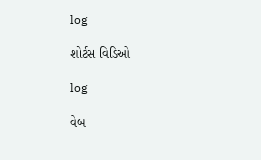log

શોર્ટસ વિડિઓ

log

વેબ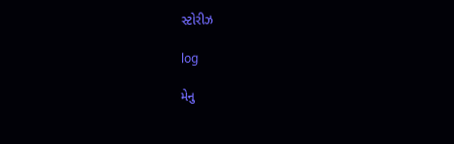સ્ટોરીઝ

log

મેનુ